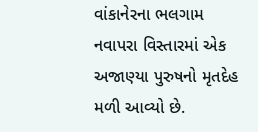વાંકાનેરના ભલગામ નવાપરા વિસ્તારમાં એક અજાણ્યા પુરુષનો મૃતદેહ મળી આવ્યો છે.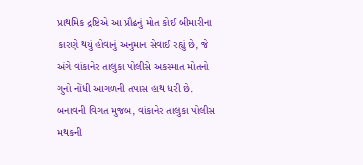પ્રાથમિક દ્રષ્ટિએ આ પ્રૌઢનું મોત કોઈ બીમારીના કારણે થયું હોવાનું અનુમાન સેવાઈ રહ્યું છે, જે અંગે વાંકાનેર તાલુકા પોલીસે અકસ્માત મોતનો ગુનો નોંધી આગળની તપાસ હાથ ધરી છે.
બનાવની વિગત મુજબ, વાંકાનેર તાલુકા પોલીસ મથકની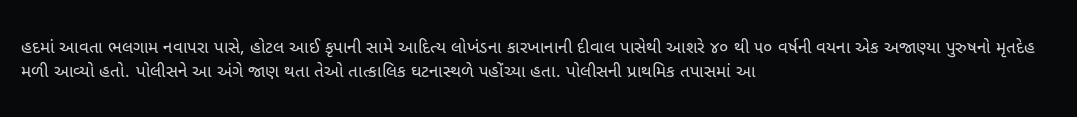હદમાં આવતા ભલગામ નવાપરા પાસે, હોટલ આઈ કૃપાની સામે આદિત્ય લોખંડના કારખાનાની દીવાલ પાસેથી આશરે ૪૦ થી ૫૦ વર્ષની વયના એક અજાણ્યા પુરુષનો મૃતદેહ મળી આવ્યો હતો. પોલીસને આ અંગે જાણ થતા તેઓ તાત્કાલિક ઘટનાસ્થળે પહોંચ્યા હતા. પોલીસની પ્રાથમિક તપાસમાં આ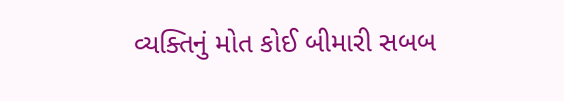વ્યક્તિનું મોત કોઈ બીમારી સબબ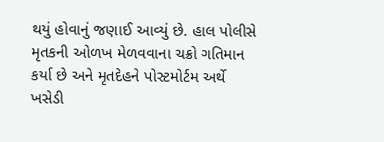થયું હોવાનું જણાઈ આવ્યું છે. હાલ પોલીસે મૃતકની ઓળખ મેળવવાના ચક્રો ગતિમાન કર્યા છે અને મૃતદેહને પોસ્ટમોર્ટમ અર્થે ખસેડી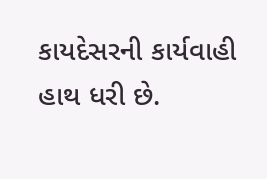કાયદેસરની કાર્યવાહી હાથ ધરી છે.